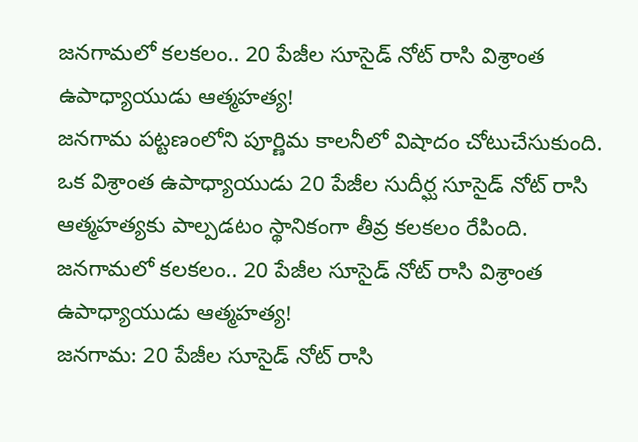జనగామలో కలకలం.. 20 పేజీల సూసైడ్ నోట్ రాసి విశ్రాంత ఉపాధ్యాయుడు ఆత్మహత్య!
జనగామ పట్టణంలోని పూర్ణిమ కాలనీలో విషాదం చోటుచేసుకుంది. ఒక విశ్రాంత ఉపాధ్యాయుడు 20 పేజీల సుదీర్ఘ సూసైడ్ నోట్ రాసి ఆత్మహత్యకు పాల్పడటం స్థానికంగా తీవ్ర కలకలం రేపింది.
జనగామలో కలకలం.. 20 పేజీల సూసైడ్ నోట్ రాసి విశ్రాంత ఉపాధ్యాయుడు ఆత్మహత్య!
జనగామ: 20 పేజీల సూసైడ్ నోట్ రాసి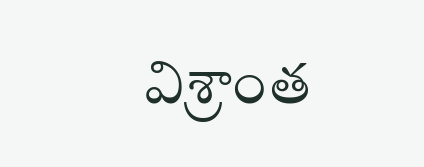విశ్రాంత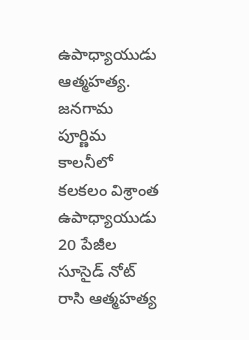ఉపాధ్యాయుడు ఆత్మహత్య. జనగామ పూర్ణిమ కాలనీలో కలకలం విశ్రాంత ఉపాధ్యాయుడు 20 పేజీల సూసైడ్ నోట్ రాసి ఆత్మహత్య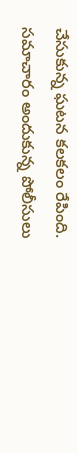చేసుకున్న ఘటన కలకలం రేపింది. సమాచారం అందుకున్న పోలీసులు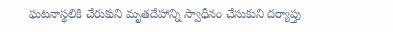ఘటనాస్థలికి చేరుకుని మృతదేహాన్ని స్వాధీనం చేసుకుని దర్యాప్తు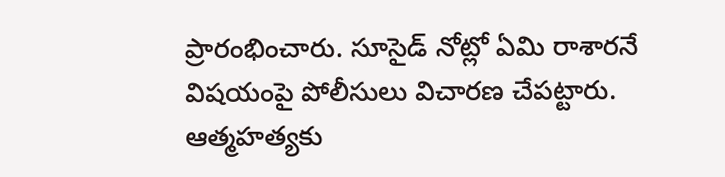ప్రారంభించారు. సూసైడ్ నోట్లో ఏమి రాశారనే విషయంపై పోలీసులు విచారణ చేపట్టారు. ఆత్మహత్యకు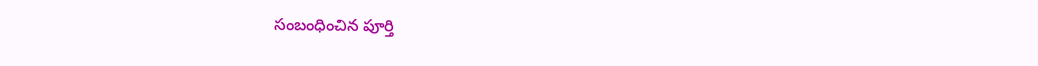సంబంధించిన పూర్తి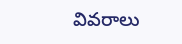వివరాలు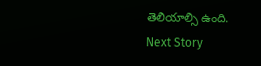తెలియాల్సి ఉంది.
Next Story